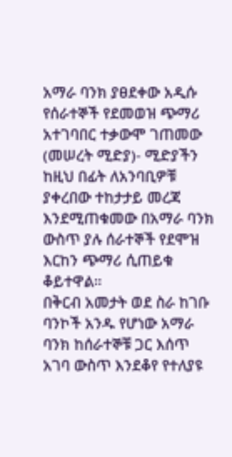አማራ ባንክ ያፀደቀው አዲሱ የሰራተኞች የደመወዝ ጭማሪ አተገባበር ተቃውሞ ገጠመው
(መሠረት ሚድያ)- ሚድያችን ከዚህ በፊት ለአንባቢዎቹ ያቀረበው ተከታታይ መረጃ እንደሚጠቁመው በአማራ ባንክ ውስጥ ያሉ ሰራተኞች የደሞዝ እርከን ጭማሪ ሲጠይቁ ቆይተዋል።
በቅርብ አመታት ወደ ስራ ከገቡ ባንኮች አንዱ የሆነው አማራ ባንክ ከሰራተኞቹ ጋር እሰጥ አገባ ውስጥ እንደቆየ የተለያዩ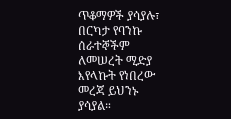ጥቆማዎች ያሳያሉ፣ በርካታ የባንኩ ሰራተኞችም ለመሠረት ሚድያ እየላኩት የነበረው መረጃ ይህንኑ ያሳያል።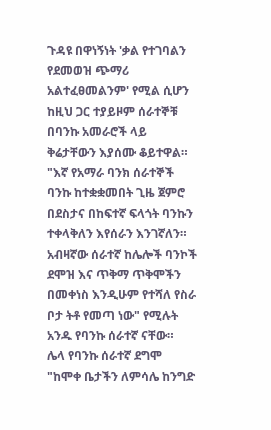ጉዳዩ በዋነኝነት 'ቃል የተገባልን የደመወዝ ጭማሪ አልተፈፀመልንም' የሚል ሲሆን ከዚህ ጋር ተያይዞም ሰራተኞቹ በባንኩ አመራሮች ላይ ቅሬታቸውን እያሰሙ ቆይተዋል።
"እኛ የአማራ ባንክ ሰራተኞች ባንኩ ከተቋቋመበት ጊዜ ጀምሮ በደስታና በከፍተኛ ፍላጎት ባንኩን ተቀላቅለን እየሰራን እንገኛለን። አብዛኛው ሰራተኛ ከሌሎች ባንኮች ደሞዝ እና ጥቅማ ጥቅሞችን በመቀነስ እንዲሁም የተሻለ የስራ ቦታ ትቶ የመጣ ነው" የሚሉት አንዱ የባንኩ ሰራተኛ ናቸው።
ሌላ የባንኩ ሰራተኛ ደግሞ "ከሞቀ ቤታችን ለምሳሌ ከንግድ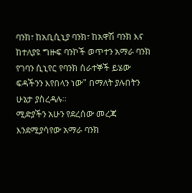ባንክ፣ ከአቢሲኒያ ባንክ፣ ከአዋሽ ባንክ እና ከተለያዩ ግዙፍ ባንኮች ወጥተን አማራ ባንክ የገባን ሲኒየር የባንክ ሰራተኞች ይሄው ፍዳችንን እየበላን ነው" በማለት ያሉበትን ሁኔታ ያስረዳሉ።
ሚድያችን አሁን የደረሰው መረጃ እንደሚያሳየው አማራ ባንክ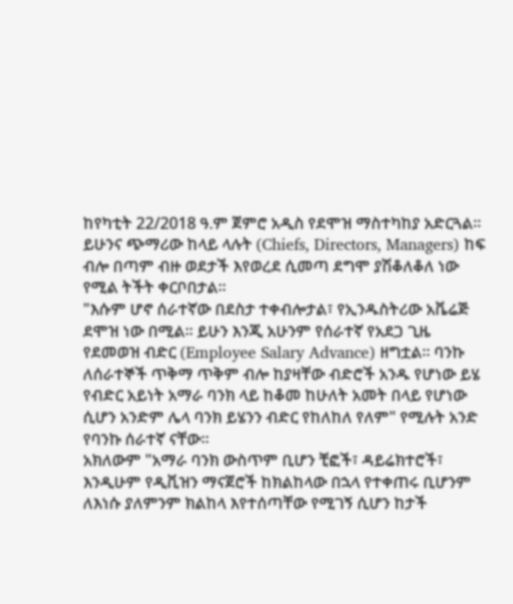ከየካቲት 22/2018 ዓ.ም ጀምሮ አዲስ የደሞዝ ማስተካከያ አድርጓል።
ይሁንና ጭማሪው ከላይ ላሉት (Chiefs, Directors, Managers) ከፍ ብሎ በጣም ብዙ ወደታች እየወረደ ሲመጣ ደግሞ ያሽቆለቆለ ነው የሚል ትችት ቀርቦበታል።
"እሱም ሆኖ ሰራተኛው በደስታ ተቀብሎታል፣ የኢንዱስትሪው አቬሬጅ ደሞዝ ነው በሚል። ይሁን እንጂ አሁንም የሰራተኛ የአደጋ ጊዜ የደመወዝ ብድር (Employee Salary Advance) ዘግቷል። ባንኩ ለሰራተኞች ጥቅማ ጥቅም ብሎ ከያዛቸው ብድሮች አንዱ የሆነው ይሄ የብድር አይነት አማራ ባንክ ላይ ከቆመ ከሁለት አመት በላይ የሆነው ሲሆን አንድም ሌላ ባንክ ይሄንን ብድር የከለከለ የለም" የሚሉት አንድ የባንኩ ሰራተኛ ናቸው።
አክለውም "አማራ ባንክ ውስጥም ቢሆን ቺፎች፣ ዳይሬክተሮች፣ እንዲሁም የዲቪዝን ማናጀሮች ከክልከላው በኋላ የተቀጠሩ ቢሆንም ለእነሱ ያለምንም ክልከላ እየተሰጣቸው የሚገኝ ሲሆን ከታች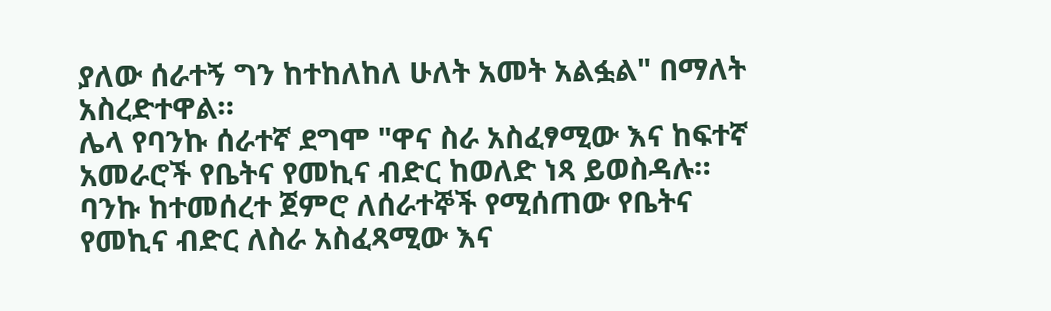ያለው ሰራተኝ ግን ከተከለከለ ሁለት አመት አልፏል" በማለት አስረድተዋል።
ሌላ የባንኩ ሰራተኛ ደግሞ "ዋና ስራ አስፈፃሚው እና ከፍተኛ አመራሮች የቤትና የመኪና ብድር ከወለድ ነጻ ይወስዳሉ። ባንኩ ከተመሰረተ ጀምሮ ለሰራተኞች የሚሰጠው የቤትና የመኪና ብድር ለስራ አስፈጻሚው እና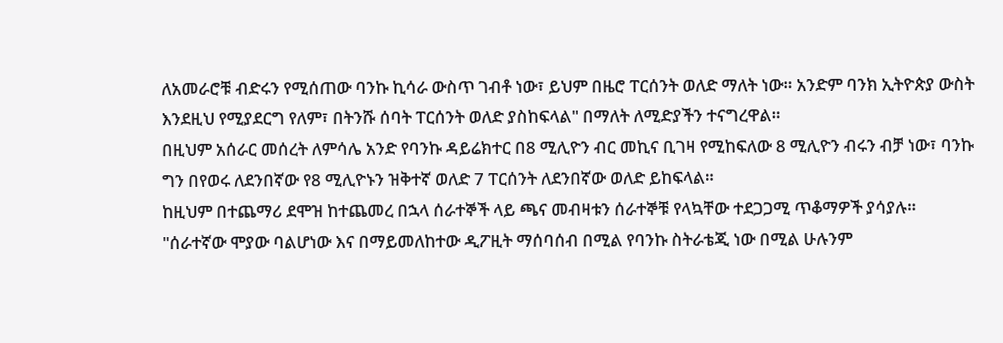ለአመራሮቹ ብድሩን የሚሰጠው ባንኩ ኪሳራ ውስጥ ገብቶ ነው፣ ይህም በዜሮ ፐርሰንት ወለድ ማለት ነው። አንድም ባንክ ኢትዮጵያ ውስት እንደዚህ የሚያደርግ የለም፣ በትንሹ ሰባት ፐርሰንት ወለድ ያስከፍላል" በማለት ለሚድያችን ተናግረዋል።
በዚህም አሰራር መሰረት ለምሳሌ አንድ የባንኩ ዳይሬክተር በ8 ሚሊዮን ብር መኪና ቢገዛ የሚከፍለው 8 ሚሊዮን ብሩን ብቻ ነው፣ ባንኩ ግን በየወሩ ለደንበኛው የ8 ሚሊዮኑን ዝቅተኛ ወለድ 7 ፐርሰንት ለደንበኛው ወለድ ይከፍላል።
ከዚህም በተጨማሪ ደሞዝ ከተጨመረ በኋላ ሰራተኞች ላይ ጫና መብዛቱን ሰራተኞቹ የላኳቸው ተደጋጋሚ ጥቆማዎች ያሳያሉ።
"ሰራተኛው ሞያው ባልሆነው እና በማይመለከተው ዲፖዚት ማሰባሰብ በሚል የባንኩ ስትራቴጂ ነው በሚል ሁሉንም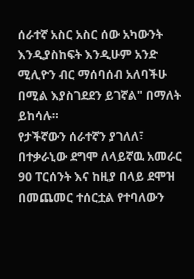ሰራተኛ አስር አስር ሰው አካውንት እንዲያስከፍት እንዲሁም አንድ ሚሊዮን ብር ማሰባሰብ አለባችሁ በሚል እያስገደደን ይገኛል" በማለት ይከሳሉ።
የታችኛውን ሰራተኛን ያገለለ፣ በተቃራኒው ደግሞ ለላይኛዉ አመራር 90 ፐርሰንት እና ከዚያ በላይ ደሞዝ በመጨመር ተሰርቷል የተባለውን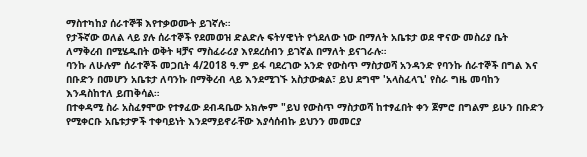ማስተካከያ ሰራተኞቹ እየተቃወሙት ይገኛሉ።
የታችኛው ወለል ላይ ያሉ ሰራተኞች የደመወዝ ድልድሉ ፍትሃዊነት የጎደለው ነው በማለት አቤቱታ ወደ ዋናው መስሪያ ቤት ለማቅረብ በሚሄዱበት ወቅት ዛቻና ማስፈራሪያ እየደረሰብን ይገኛል በማለት ይናገራሉ።
ባንኩ ለሁሉም ሰራተኞች መጋቢት 4/2018 ዓ.ም ይፋ ባደረገው አንድ የውስጥ ማስታወሻ አንዳንድ የባንኩ ሰራተኞች በግል እና በቡድን በመሆን አቤቱታ ለባንኩ በማቅረብ ላይ እንደሚገኙ አስታውቋል፣ ይህ ደግሞ 'አላስፈላጊ' የስራ ግዜ መባከን እንዳስከተለ ይጠቅሳል።
በተቀዳሚ ስራ አስፈፃሞው የተፃፈው ደብዳቤው አክሎም "ይህ የውስጥ ማስታወሻ ከተፃፈበት ቀን ጀምሮ በግልም ይሁን በቡድን የሚቀርቡ አቤቱታዎች ተቀባይነት እንደማይኖራቸው እያሳሰብኩ ይህንን መመርያ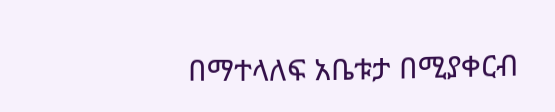በማተላለፍ አቤቱታ በሚያቀርብ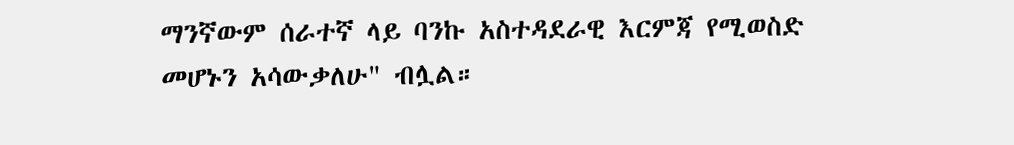ማንኛውም ሰራተኛ ላይ ባንኩ አስተዳደራዊ እርምጃ የሚወስድ መሆኑን አሳውቃለሁ" ብሏል።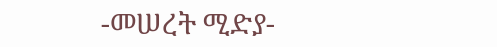-መሠረት ሚድያ-